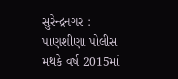સુરેન્દ્રનગર : પાણશીણા પોલીસ મથકે વર્ષ 2015માં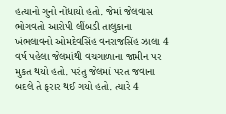હત્યાનો ગુનો નોંધાયો હતો. જેમાં જેલવાસ ભોગવતો આરોપી લીંબડી તાલુકાના ખંભલાવનો ઓમદેવસિંહ વનરાજસિંહ ઝાલા 4 વર્ષ પહેલા જેલમાંથી વચગાળાના જામીન પર મુકત થયો હતો. પરંતુ જેલમાં પરત જવાના બદલે તે ફરાર થઈ ગયો હતો. ત્યારે 4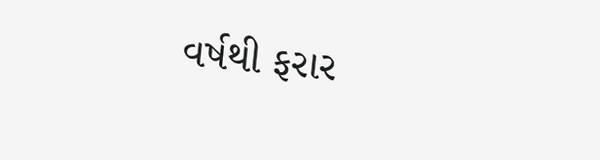વર્ષથી ફરાર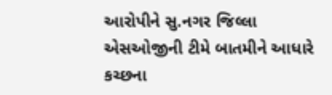આરોપીને સુ.નગર જિલ્લા એસઓજીની ટીમે બાતમીને આધારે કચ્છના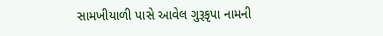સામખીયાળી પાસે આવેલ ગુરૂકૃપા નામની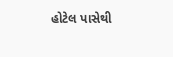હોટેલ પાસેથી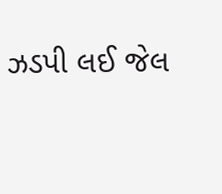ઝડપી લઈ જેલ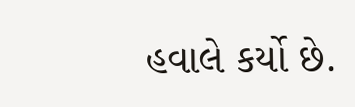હવાલે કર્યો છે.